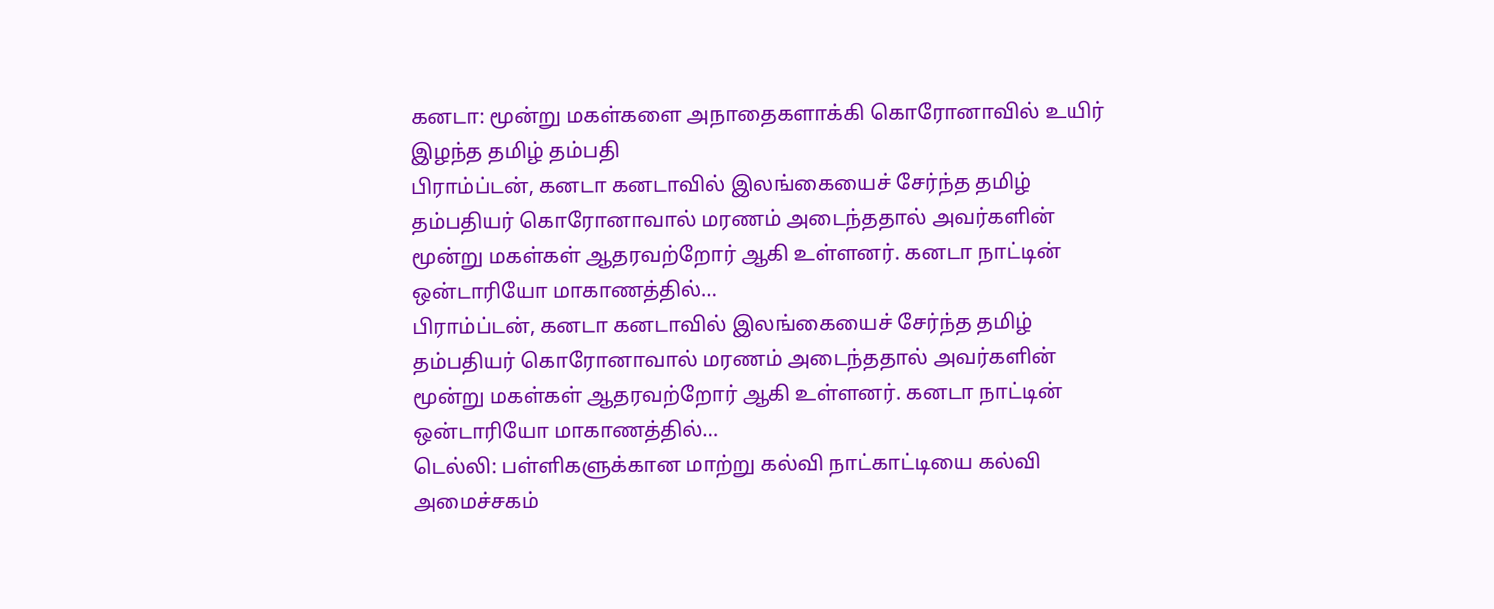கனடா: மூன்று மகள்களை அநாதைகளாக்கி கொரோனாவில் உயிர் இழந்த தமிழ் தம்பதி
பிராம்ப்டன், கனடா கனடாவில் இலங்கையைச் சேர்ந்த தமிழ் தம்பதியர் கொரோனாவால் மரணம் அடைந்ததால் அவர்களின் மூன்று மகள்கள் ஆதரவற்றோர் ஆகி உள்ளனர். கனடா நாட்டின் ஒன்டாரியோ மாகாணத்தில்…
பிராம்ப்டன், கனடா கனடாவில் இலங்கையைச் சேர்ந்த தமிழ் தம்பதியர் கொரோனாவால் மரணம் அடைந்ததால் அவர்களின் மூன்று மகள்கள் ஆதரவற்றோர் ஆகி உள்ளனர். கனடா நாட்டின் ஒன்டாரியோ மாகாணத்தில்…
டெல்லி: பள்ளிகளுக்கான மாற்று கல்வி நாட்காட்டியை கல்வி அமைச்சகம்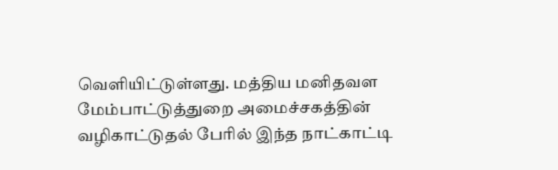வெளியிட்டுள்ளது. மத்திய மனிதவள மேம்பாட்டுத்துறை அமைச்சகத்தின் வழிகாட்டுதல் பேரில் இந்த நாட்காட்டி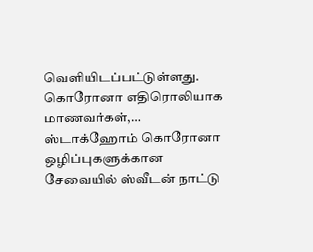வெளியிடப்பட்டுள்ளது. கொரோனா எதிரொலியாக மாணவர்கள்,…
ஸ்டாக்ஹோம் கொரோனா ஒழிப்புகளுக்கான சேவையில் ஸ்வீடன் நாட்டு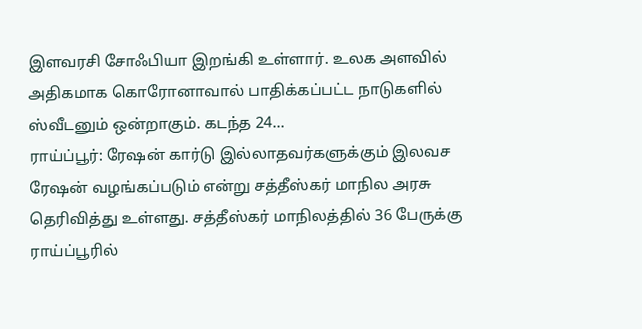இளவரசி சோஃபியா இறங்கி உள்ளார். உலக அளவில் அதிகமாக கொரோனாவால் பாதிக்கப்பட்ட நாடுகளில் ஸ்வீடனும் ஒன்றாகும். கடந்த 24…
ராய்ப்பூர்: ரேஷன் கார்டு இல்லாதவர்களுக்கும் இலவச ரேஷன் வழங்கப்படும் என்று சத்தீஸ்கர் மாநில அரசு தெரிவித்து உள்ளது. சத்தீஸ்கர் மாநிலத்தில் 36 பேருக்கு ராய்ப்பூரில்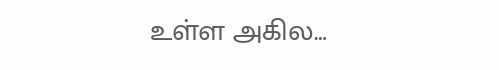உள்ள அகில…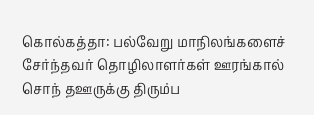கொல்கத்தா: பல்வேறு மாநிலங்களைச் சேர்ந்தவர் தொழிலாளர்கள் ஊரங்கால் சொந் தஊருக்கு திரும்ப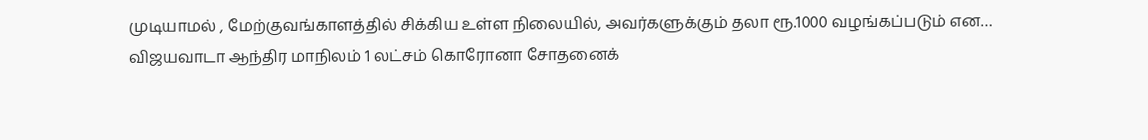முடியாமல் , மேற்குவங்காளத்தில் சிக்கிய உள்ள நிலையில், அவர்களுக்கும் தலா ரூ.1000 வழங்கப்படும் என…
விஜயவாடா ஆந்திர மாநிலம் 1 லட்சம் கொரோனா சோதனைக்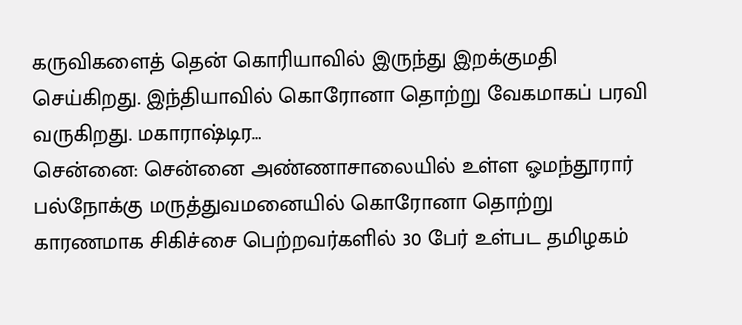கருவிகளைத் தென் கொரியாவில் இருந்து இறக்குமதி செய்கிறது. இந்தியாவில் கொரோனா தொற்று வேகமாகப் பரவி வருகிறது. மகாராஷ்டிர…
சென்னை: சென்னை அண்ணாசாலையில் உள்ள ஓமந்தூரார் பல்நோக்கு மருத்துவமனையில் கொரோனா தொற்று காரணமாக சிகிச்சை பெற்றவர்களில் 30 பேர் உள்பட தமிழகம்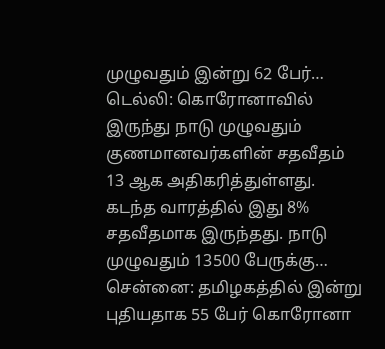முழுவதும் இன்று 62 பேர்…
டெல்லி: கொரோனாவில் இருந்து நாடு முழுவதும் குணமானவர்களின் சதவீதம் 13 ஆக அதிகரித்துள்ளது. கடந்த வாரத்தில் இது 8% சதவீதமாக இருந்தது. நாடு முழுவதும் 13500 பேருக்கு…
சென்னை: தமிழகத்தில் இன்று புதியதாக 55 பேர் கொரோனா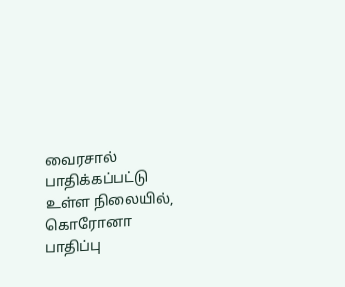வைரசால் பாதிக்கப்பட்டு உள்ள நிலையில், கொரோனா பாதிப்பு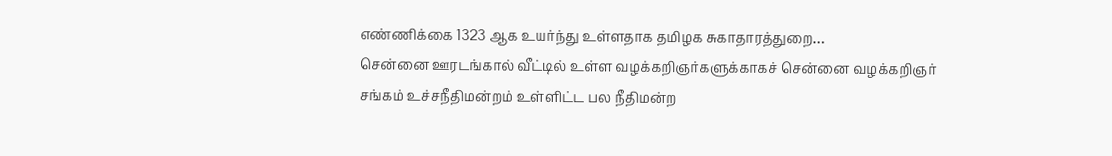எண்ணிக்கை 1323 ஆக உயர்ந்து உள்ளதாக தமிழக சுகாதாரத்துறை…
சென்னை ஊரடங்கால் வீட்டில் உள்ள வழக்கறிஞர்களுக்காகச் சென்னை வழக்கறிஞர் சங்கம் உச்சநீதிமன்றம் உள்ளிட்ட பல நீதிமன்ற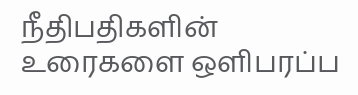நீதிபதிகளின் உரைகளை ஒளிபரப்ப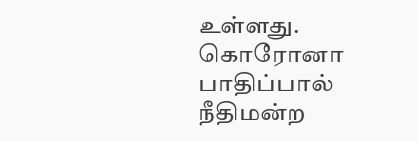உள்ளது. கொரோனா பாதிப்பால் நீதிமன்ற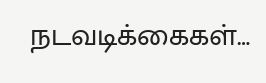நடவடிக்கைகள்…